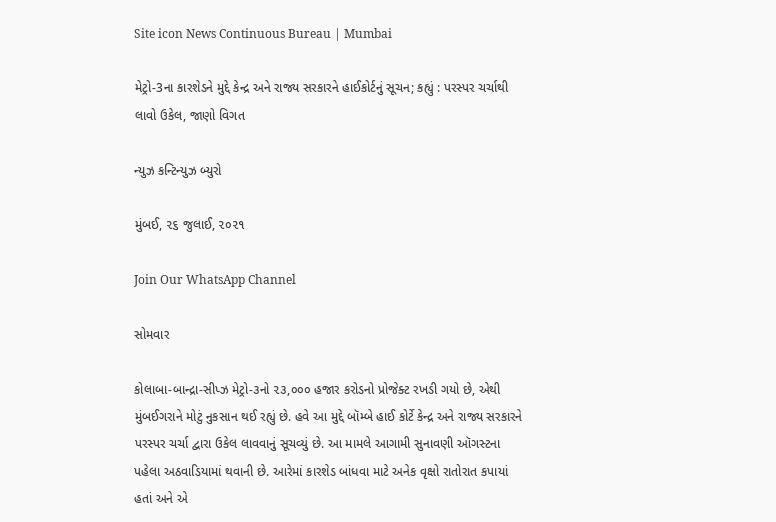Site icon News Continuous Bureau | Mumbai

મેટ્રો-3ના કારશેડને મુદ્દે કેન્દ્ર અને રાજ્ય સરકારને હાઈકોર્ટનું સૂચન; કહ્યું : પરસ્પર ચર્ચાથી લાવો ઉકેલ, જાણો વિગત

ન્યુઝ કન્ટિન્યુઝ બ્યુરો

મુંબઈ, ૨૬ જુલાઈ, ૨૦૨૧

Join Our WhatsApp Channel

સોમવાર

કોલાબા-બાન્દ્રા-સીપ્ઝ મેટ્રો-૩નો ૨૩,૦૦૦ હજાર કરોડનો પ્રોજેક્ટ રખડી ગયો છે, એથી મુંબઈગરાને મોટું નુકસાન થઈ રહ્યું છે. હવે આ મુદ્દે બૉમ્બે હાઈ કોર્ટે કેન્દ્ર અને રાજ્ય સરકારને પરસ્પર ચર્ચા દ્વારા ઉકેલ લાવવાનું સૂચવ્યું છે. આ મામલે આગામી સુનાવણી ઑગસ્ટના પહેલા અઠવાડિયામાં થવાની છે. આરેમાં કારશેડ બાંધવા માટે અનેક વૃક્ષો રાતોરાત કપાયાં હતાં અને એ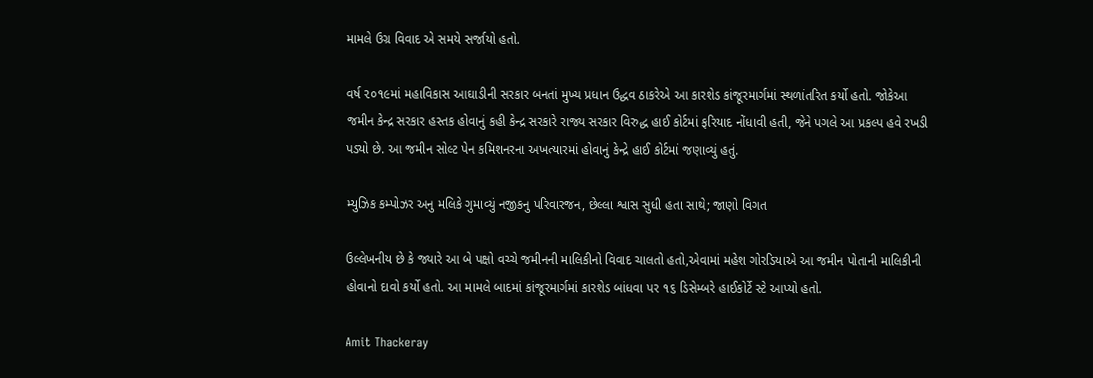મામલે ઉગ્ર વિવાદ એ સમયે સર્જાયો હતો.

વર્ષ ૨૦૧૯માં મહાવિકાસ આઘાડીની સરકાર બનતાં મુખ્ય પ્રધાન ઉદ્ધવ ઠાકરેએ આ કારશેડ કાંજૂરમાર્ગમાં સ્થળાંતરિત કર્યો હતો. જોકેઆ જમીન કેન્દ્ર સરકાર હસ્તક હોવાનું કહી કેન્દ્ર સરકારે રાજ્ય સરકાર વિરુદ્ધ હાઈ કોર્ટમાં ફરિયાદ નોંધાવી હતી, જેને પગલે આ પ્રકલ્પ હવે રખડી પડ્યો છે. આ જમીન સોલ્ટ પેન કમિશનરના અખત્યારમાં હોવાનું કેન્દ્રે હાઈ કોર્ટમાં જણાવ્યું હતું.

મ્યુઝિક કમ્પોઝર અનુ મલિકે ગુમાવ્યું નજીકનુ પરિવારજન, છેલ્લા શ્વાસ સુધી હતા સાથે; જાણો વિગત

ઉલ્લેખનીય છે કે જ્યારે આ બે પક્ષો વચ્ચે જમીનની માલિકીનો વિવાદ ચાલતો હતો,એવામાં મહેશ ગોરડિયાએ આ જમીન પોતાની માલિકીની હોવાનો દાવો કર્યો હતો. આ મામલે બાદમાં કાંજૂરમાર્ગમાં કારશેડ બાંધવા પર ૧૬ ડિસેમ્બરે હાઈકોર્ટે સ્ટે આપ્યો હતો.

Amit Thackeray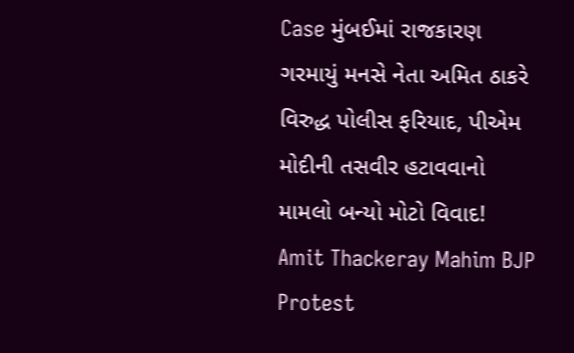Case મુંબઈમાં રાજકારણ ગરમાયું મનસે નેતા અમિત ઠાકરે વિરુદ્ધ પોલીસ ફરિયાદ, પીએમ મોદીની તસવીર હટાવવાનો મામલો બન્યો મોટો વિવાદ!
Amit Thackeray Mahim BJP Protest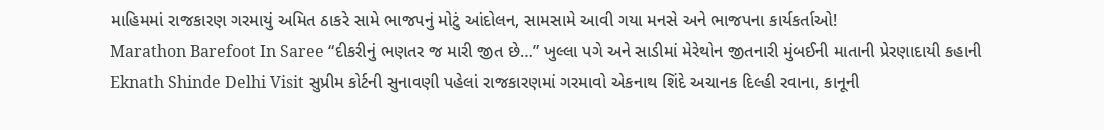માહિમમાં રાજકારણ ગરમાયું અમિત ઠાકરે સામે ભાજપનું મોટું આંદોલન, સામસામે આવી ગયા મનસે અને ભાજપના કાર્યકર્તાઓ!
Marathon Barefoot In Saree “દીકરીનું ભણતર જ મારી જીત છે…” ખુલ્લા પગે અને સાડીમાં મેરેથોન જીતનારી મુંબઈની માતાની પ્રેરણાદાયી કહાની
Eknath Shinde Delhi Visit સુપ્રીમ કોર્ટની સુનાવણી પહેલાં રાજકારણમાં ગરમાવો એકનાથ શિંદે અચાનક દિલ્હી રવાના, કાનૂની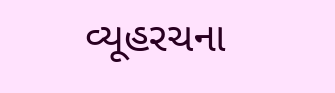વ્યૂહરચના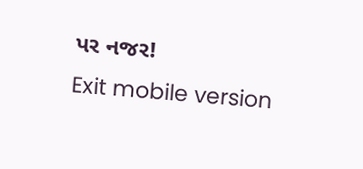પર નજર!
Exit mobile version